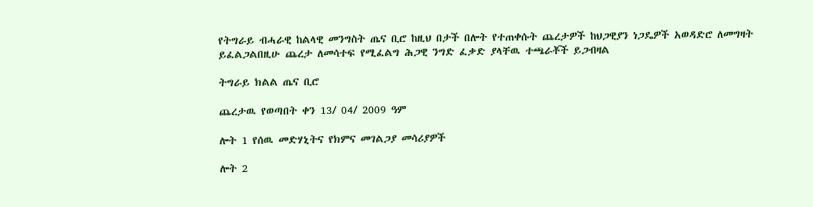የትግራይ ብሓራዊ ከልላዊ መንግስት ጤና ቢሮ ከዚህ በታች በሎት የተጠቀሱት ጨረታዎች ከህጋዊያን ነጋዴዎች አወዳድሮ ለመግዛት ይፈልጋልበዚሁ ጨረታ ለመሳተፍ የሚፈልግ ሕጋዊ ንግድ ፈቃድ ያላቸዉ ተጫራቾች ይጋብዛል

ትግራይ ክልል ጤና ቢሮ

ጨረታዉ የወጣበት ቀን 13/ 04/ 2009 ዓም

ሎት 1 የሰዉ መድሃኒትና የክምና መገልጋያ መሳሪያዎች

ሎት 2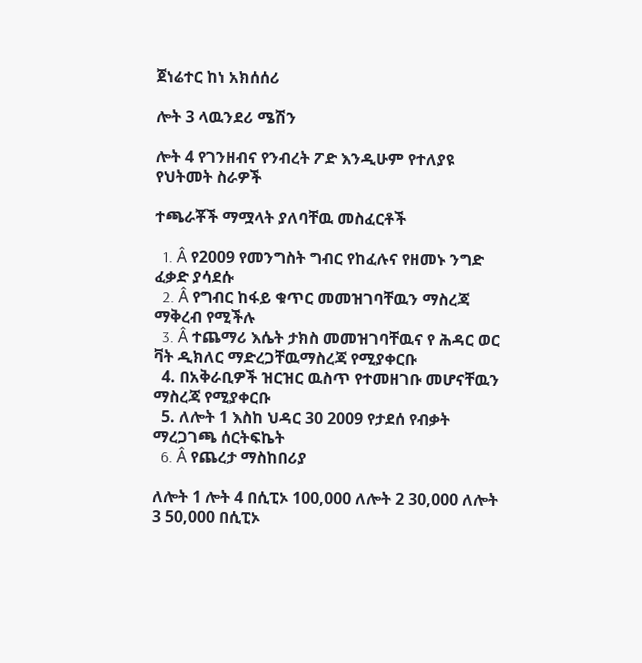ጀነሬተር ከነ አክሰሰሪ

ሎት 3 ላዉንደሪ ሜሽን

ሎት 4 የገንዘብና የንብረት ፖድ እንዲሁም የተለያዩ የህትመት ስራዎች

ተጫራቾች ማሟላት ያለባቸዉ መስፈርቶች

  1. Â የ2009 የመንግስት ግብር የከፈሉና የዘመኑ ንግድ ፈቃድ ያሳደሱ
  2. Â የግብር ከፋይ ቁጥር መመዝገባቸዉን ማስረጃ ማቅረብ የሚችሉ
  3. Â ተጨማሪ እሴት ታክስ መመዝገባቸዉና የ ሕዳር ወር ቫት ዲክለር ማድረጋቸዉማስረጃ የሚያቀርቡ
  4. በአቅራቢዎች ዝርዝር ዉስጥ የተመዘገቡ መሆናቸዉን ማስረጃ የሚያቀርቡ
  5. ለሎት 1 እስከ ህዳር 30 2009 የታደሰ የብቃት ማረጋገጫ ሰርትፍኬት
  6. Â የጨረታ ማስከበሪያ

ለሎት 1 ሎት 4 በሲፒኦ 100,000 ለሎት 2 30,000 ለሎት 3 50,000 በሲፒኦ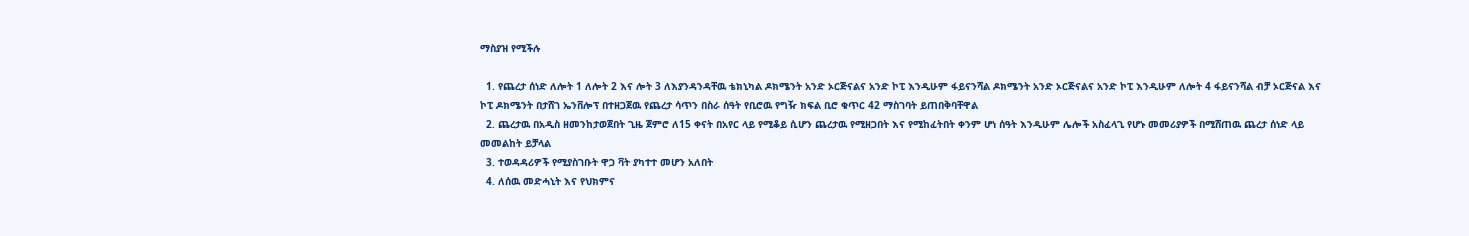ማስያዝ የሚችሉ

  1. የጨረታ ሰነድ ለሎት 1 ለሎት 2 እና ሎት 3 ለእያንዳንዳቸዉ ቴክኒካል ዶክሜንት አንድ ኦርጅናልና አንድ ኮፒ እንዲሁም ፋይናንሻል ዶክሜንት አንድ ኦርጅናልና አንድ ኮፒ እንዲሁም ለሎት 4 ፋይናንሻል ብቻ ኦርጅናል እና ኮፒ ዶክሜንት በታሸገ ኤንቨሎፕ በተዘጋጀዉ የጨረታ ሳጥን በስራ ሰዓት የቢሮዉ የግዥ ክፍል ቢሮ ቁጥር 42 ማስገባት ይጠበቅባቸዋል
  2. ጨረታዉ በአዲስ ዘመንከታወጀበት ጊዜ ጀምሮ ለ15 ቀናት በአየር ላይ የሚቆይ ሲሆን ጨረታዉ የሚዘጋበት እና የሚከፈትበት ቀንም ሆነ ሰዓት እንዲሁም ሌሎች አስፈላጊ የሆኑ መመሪያዎች በሚሸጠዉ ጨረታ ሰነድ ላይ መመልከት ይቻላል
  3. ተወዳዳሪዎች የሚያስገቡት ዋጋ ቫት ያካተተ መሆን አለበት
  4. ለሰዉ መድሓኒት እና የህክምና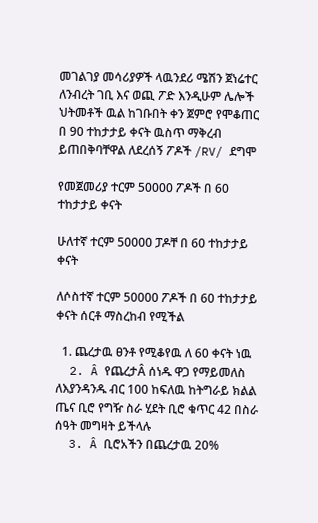መገልገያ መሳሪያዎች ላዉንደሪ ሜሽን ጀነሬተር ለንብረት ገቢ እና ወጪ ፖድ እንዲሁም ሌሎች ህትመቶች ዉል ከገቡበት ቀን ጀምሮ የሞቆጠር በ 90 ተከታታይ ቀናት ዉስጥ ማቅረብ ይጠበቅባቸዋል ለደረሰኝ ፖዶች /RV/ ደግሞ

የመጀመሪያ ተርም 50000 ፖዶች በ 60 ተከታታይ ቀናት

ሁለተኛ ተርም 50000 ፓዶቸ በ 60 ተከታታይ ቀናት

ለሶስተኛ ተርም 50000 ፖዶች በ 60 ተከታታይ ቀናት ሰርቶ ማስረከብ የሚችል

  1. ጨረታዉ ፀንቶ የሚቆየዉ ለ 60 ቀናት ነዉ
  2. Â የጨረታÂ ሰነዱ ዋጋ የማይመለስ ለእያንዳንዱ ብር 100 ከፍለዉ ከትግራይ ክልል ጤና ቢሮ የግዥ ስራ ሂደት ቢሮ ቁጥር 42 በስራ ሰዓት መግዛት ይችላሉ
  3. Â ቢሮአችን በጨረታዉ 20%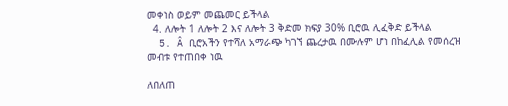መቀነስ ወይም መጨመር ይችላል
  4. ለሎት 1 ለሎት 2 እና ለሎት 3 ቅድመ ክፍያ 30% ቢሮዉ ሊፈቅድ ይችላል
  5. Â ቢሮአችን የተሻለ አማራጭ ካገኘ ጨረታዉ በሙሉም ሆነ በከፈሊል የመሰረዝ መብቱ የተጠበቀ ነዉ

ለበለጠ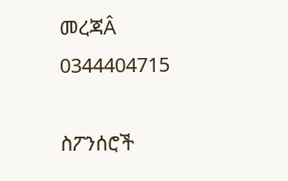መረጃÂ 0344404715

ስፖንሰሮች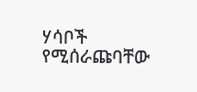ሃሳቦች የሚሰራጩባቸው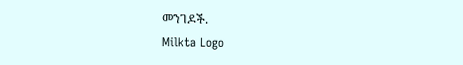መንገዶች.
Milkta Logo